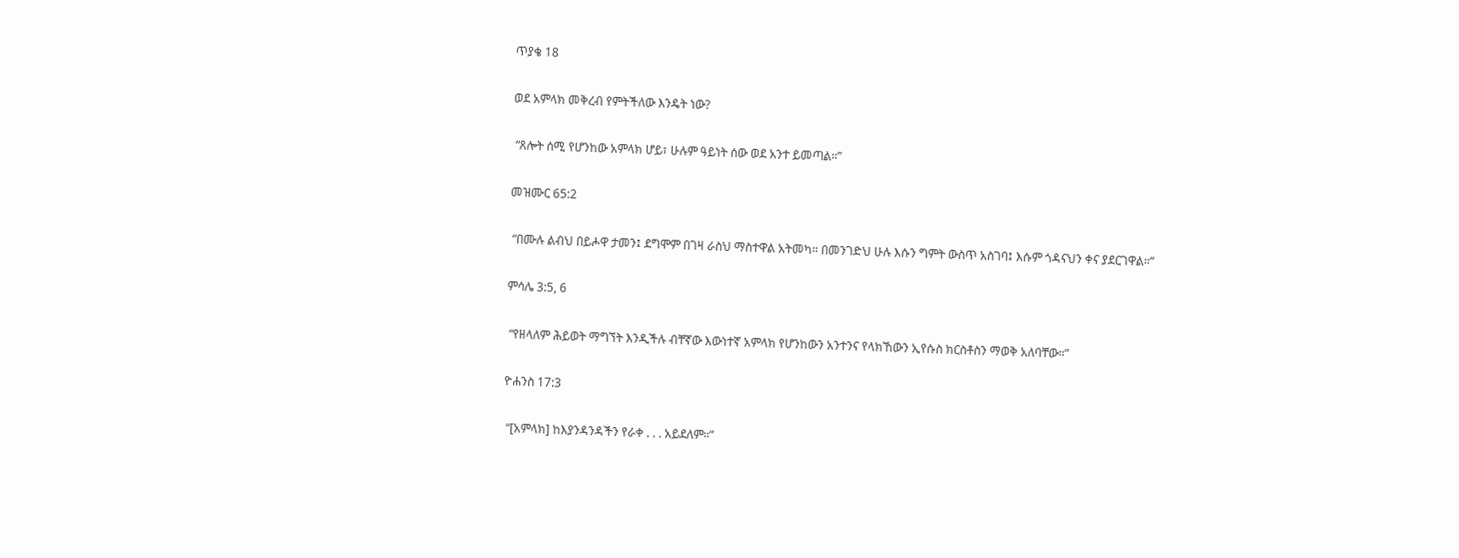ጥያቄ 18

ወደ አምላክ መቅረብ የምትችለው እንዴት ነው?

 “ጸሎት ሰሚ የሆንከው አምላክ ሆይ፣ ሁሉም ዓይነት ሰው ወደ አንተ ይመጣል።”

መዝሙር 65:2

 “በሙሉ ልብህ በይሖዋ ታመን፤ ደግሞም በገዛ ራስህ ማስተዋል አትመካ። በመንገድህ ሁሉ እሱን ግምት ውስጥ አስገባ፤ እሱም ጎዳናህን ቀና ያደርገዋል።”

ምሳሌ 3:5, 6

 “የዘላለም ሕይወት ማግኘት እንዲችሉ ብቸኛው እውነተኛ አምላክ የሆንከውን አንተንና የላክኸውን ኢየሱስ ክርስቶስን ማወቅ አለባቸው።”

ዮሐንስ 17:3

 “[አምላክ] ከእያንዳንዳችን የራቀ . . . አይደለም።”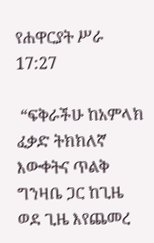የሐዋርያት ሥራ 17:27

 “ፍቅራችሁ ከአምላክ ፈቃድ ትክክለኛ እውቀትና ጥልቅ ግንዛቤ ጋር ከጊዜ ወደ ጊዜ እየጨመረ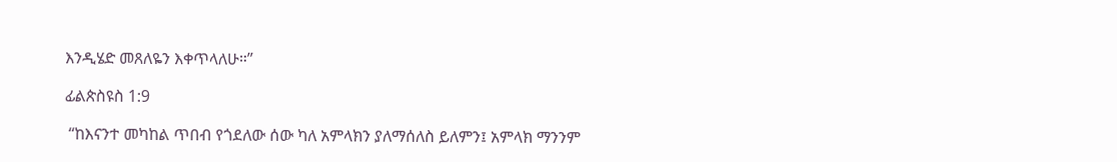እንዲሄድ መጸለዬን እቀጥላለሁ።”

ፊልጵስዩስ 1:9

 “ከእናንተ መካከል ጥበብ የጎደለው ሰው ካለ አምላክን ያለማሰለስ ይለምን፤ አምላክ ማንንም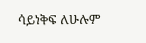ሳይነቅፍ ለሁሉም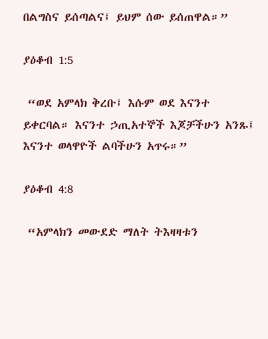በልግስና ይሰጣልና፤ ይህም ሰው ይሰጠዋል።”

ያዕቆብ 1:5

 “ወደ አምላክ ቅረቡ፤ እሱም ወደ እናንተ ይቀርባል። እናንተ ኃጢአተኞች እጆቻችሁን አንጹ፤ እናንተ ወላዋዮች ልባችሁን አጥሩ።”

ያዕቆብ 4:8

 “አምላክን መውደድ ማለት ትእዛዛቱን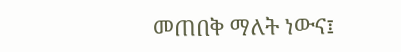መጠበቅ ማለት ነውና፤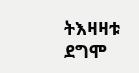ትእዛዛቱ ደግሞ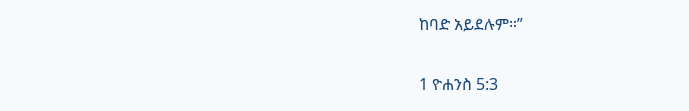ከባድ አይደሉም።”

1 ዮሐንስ 5:3